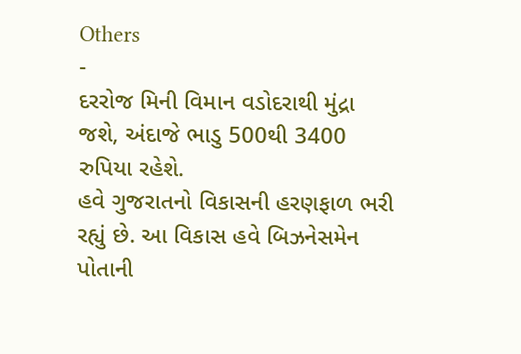Others
-
દરરોજ મિની વિમાન વડોદરાથી મુંદ્રા જશે, અંદાજે ભાડુ 500થી 3400 રુપિયા રહેશે.
હવે ગુજરાતનો વિકાસની હરણફાળ ભરી રહ્યું છે. આ વિકાસ હવે બિઝનેસમેન પોતાની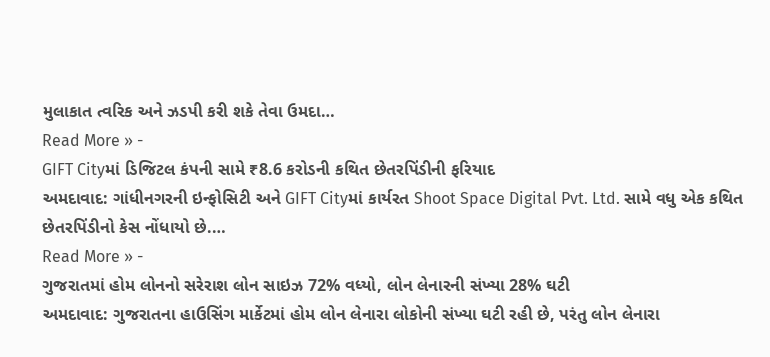મુલાકાત ત્વરિક અને ઝડપી કરી શકે તેવા ઉમદા…
Read More » -
GIFT Cityમાં ડિજિટલ કંપની સામે ₹8.6 કરોડની કથિત છેતરપિંડીની ફરિયાદ
અમદાવાદ: ગાંધીનગરની ઇન્ફોસિટી અને GIFT Cityમાં કાર્યરત Shoot Space Digital Pvt. Ltd. સામે વધુ એક કથિત છેતરપિંડીનો કેસ નોંધાયો છે.…
Read More » -
ગુજરાતમાં હોમ લોનનો સરેરાશ લોન સાઇઝ 72% વધ્યો, લોન લેનારની સંખ્યા 28% ઘટી
અમદાવાદ: ગુજરાતના હાઉસિંગ માર્કેટમાં હોમ લોન લેનારા લોકોની સંખ્યા ઘટી રહી છે, પરંતુ લોન લેનારા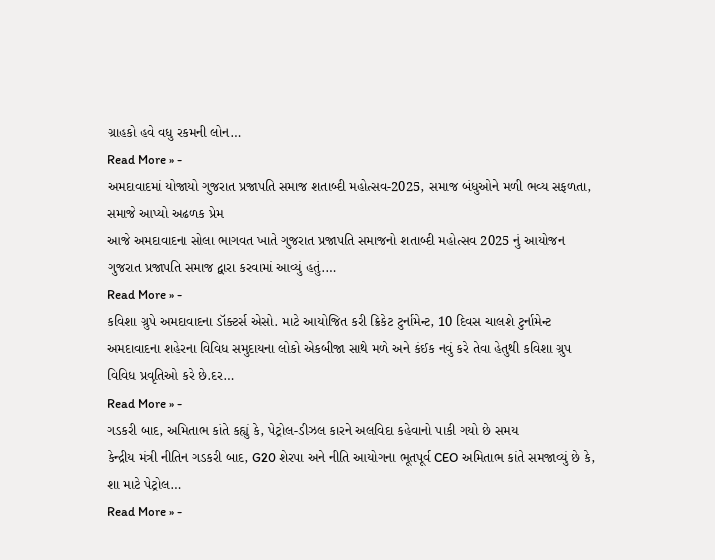ગ્રાહકો હવે વધુ રકમની લોન…
Read More » -
અમદાવાદમાં યોજાયો ગુજરાત પ્રજાપતિ સમાજ શતાબ્દી મહોત્સવ-2025, સમાજ બંધુઓને મળી ભવ્ય સફળતા, સમાજે આપ્યો અઢળક પ્રેમ
આજે અમદાવાદના સોલા ભાગવત ખાતે ગુજરાત પ્રજાપતિ સમાજનો શતાબ્દી મહોત્સવ 2025 નું આયોજન ગુજરાત પ્રજાપતિ સમાજ દ્વારા કરવામાં આવ્યું હતું.…
Read More » -
કવિશા ગ્રુપે અમદાવાદના ડૉક્ટર્સ એસો. માટે આયોજિત કરી ક્રિકેટ ટુર્નામેન્ટ, 10 દિવસ ચાલશે ટુર્નામેન્ટ
અમદાવાદના શહેરના વિવિધ સમુદાયના લોકો એકબીજા સાથે મળે અને કંઈક નવું કરે તેવા હેતુથી કવિશા ગ્રુપ વિવિધ પ્રવૃતિઓ કરે છે.દર…
Read More » -
ગડકરી બાદ, અમિતાભ કાંતે કહ્યું કે, પેટ્રોલ-ડીઝલ કારને અલવિદા કહેવાનો પાકી ગયો છે સમય
કેન્દ્રીય મંત્રી નીતિન ગડકરી બાદ, G20 શેરપા અને નીતિ આયોગના ભૂતપૂર્વ CEO અમિતાભ કાંતે સમજાવ્યું છે કે, શા માટે પેટ્રોલ…
Read More » -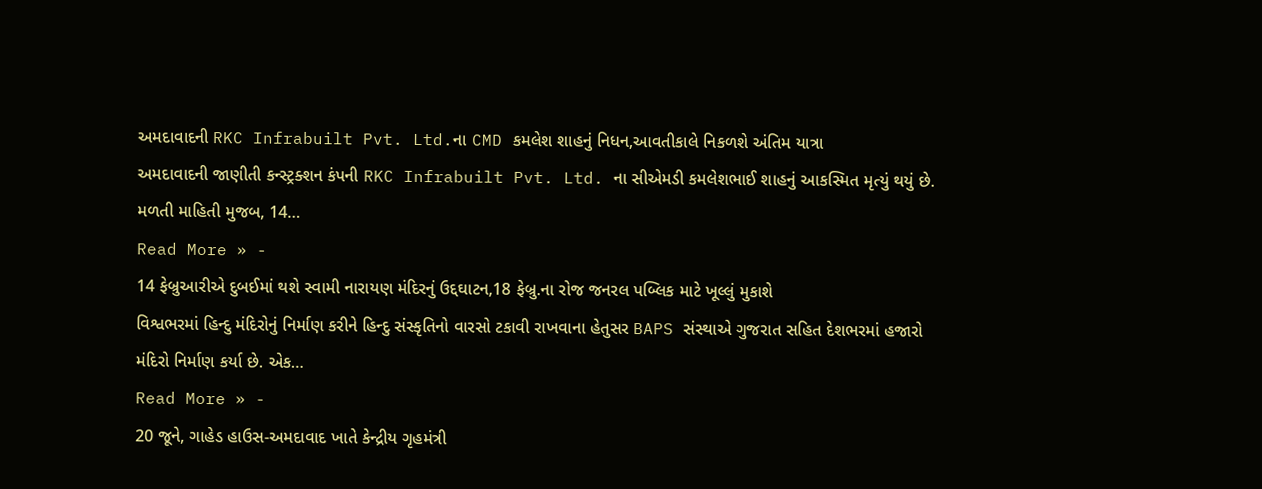અમદાવાદની RKC Infrabuilt Pvt. Ltd.ના CMD કમલેશ શાહનું નિધન,આવતીકાલે નિકળશે અંતિમ યાત્રા
અમદાવાદની જાણીતી કન્સ્ટ્રક્શન કંપની RKC Infrabuilt Pvt. Ltd. ના સીએમડી કમલેશભાઈ શાહનું આકસ્મિત મૃત્યું થયું છે. મળતી માહિતી મુજબ, 14…
Read More » -
14 ફેબ્રુઆરીએ દુબઈમાં થશે સ્વામી નારાયણ મંદિરનું ઉદ્દઘાટન,18 ફેબ્રુ.ના રોજ જનરલ પબ્લિક માટે ખૂલ્લું મુકાશે
વિશ્વભરમાં હિન્દુ મંદિરોનું નિર્માણ કરીને હિન્દુ સંસ્કૃતિનો વારસો ટકાવી રાખવાના હેતુસર BAPS સંસ્થાએ ગુજરાત સહિત દેશભરમાં હજારો મંદિરો નિર્માણ કર્યા છે. એક…
Read More » -
20 જૂને, ગાહેડ હાઉસ-અમદાવાદ ખાતે કેન્દ્રીય ગૃહમંત્રી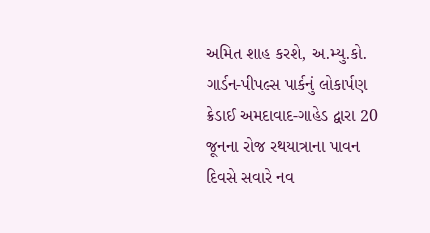અમિત શાહ કરશે, અ.મ્યુ.કો. ગાર્ડન-પીપલ્સ પાર્કનું લોકાર્પણ
ક્રેડાઈ અમદાવાદ-ગાહેડ દ્વારા 20 જૂનના રોજ રથયાત્રાના પાવન દિવસે સવારે નવ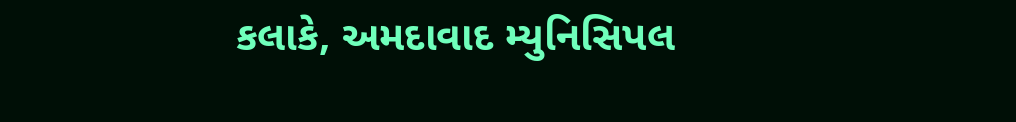કલાકે, અમદાવાદ મ્યુનિસિપલ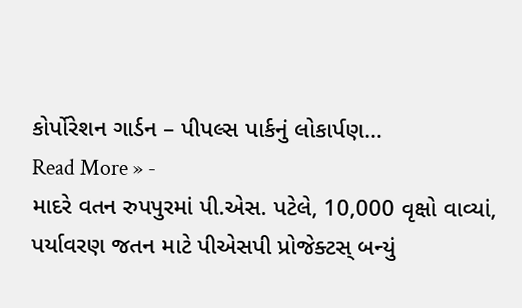કોર્પોરેશન ગાર્ડન – પીપલ્સ પાર્કનું લોકાર્પણ…
Read More » -
માદરે વતન રુપપુરમાં પી.એસ. પટેલે, 10,000 વૃક્ષો વાવ્યાં, પર્યાવરણ જતન માટે પીએસપી પ્રોજેક્ટસ્ બન્યું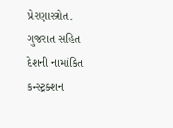પ્રેરણાસ્ત્રોત.
ગુજરાત સહિત દેશની નામાંકિત કન્સ્ટ્રક્શન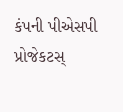કંપની પીએસપી પ્રોજેકટસ્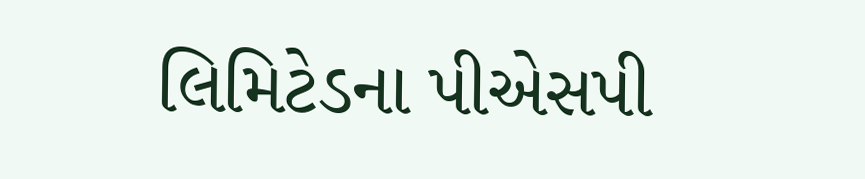લિમિટેડના પીએસપી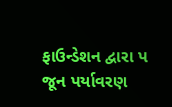ફાઉન્ડેશન દ્વારા પ જૂન પર્યાવરણ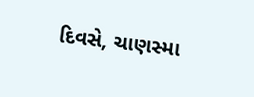દિવસે, ચાણસ્મા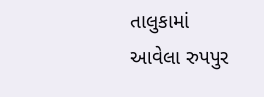તાલુકામાં આવેલા રુપપુર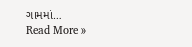ગામમાં…
Read More »